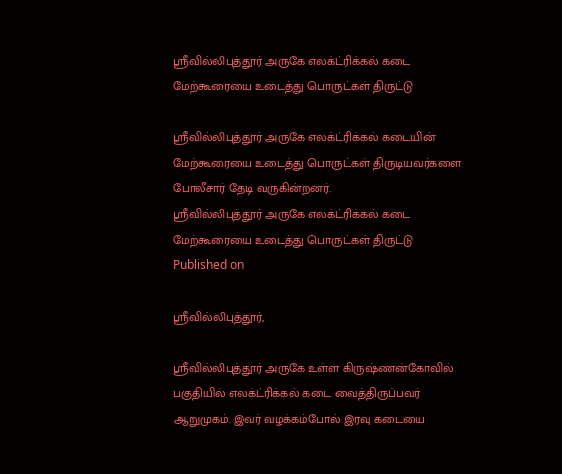ஸ்ரீவில்லிபுத்தூர் அருகே எலக்ட்ரிக்கல் கடை மேற்கூரையை உடைத்து பொருட்கள் திருட்டு

ஸ்ரீவில்லிபுத்தூர் அருகே எலக்ட்ரிக்கல் கடையின் மேற்கூரையை உடைத்து பொருட்கள் திருடியவர்களை போலீசார் தேடி வருகின்றனர்.
ஸ்ரீவில்லிபுத்தூர் அருகே எலக்ட்ரிக்கல் கடை மேற்கூரையை உடைத்து பொருட்கள் திருட்டு
Published on

ஸ்ரீவில்லிபுத்தூர்,

ஸ்ரீவில்லிபுத்தூர் அருகே உள்ள கிருஷ்ணன்கோவில் பகுதியில் எலக்ட்ரிக்கல் கடை வைத்திருப்பவர் ஆறுமுகம். இவர் வழக்கம்போல் இரவு கடையை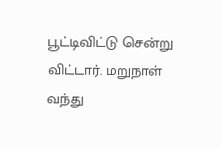பூட்டிவிட்டு சென்று விட்டார். மறுநாள் வந்து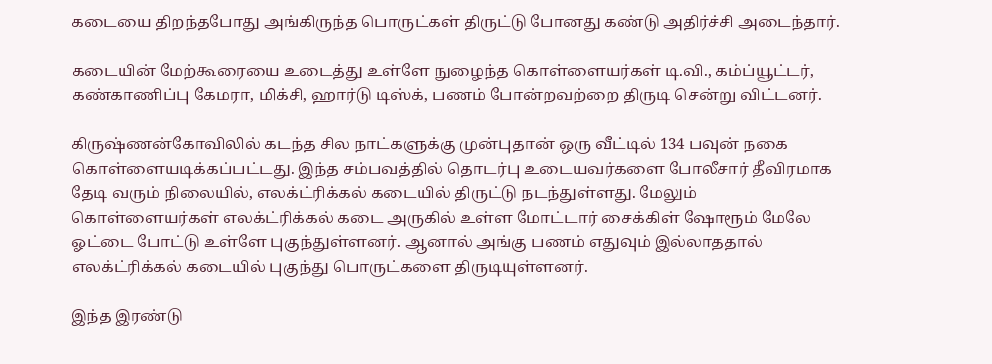கடையை திறந்தபோது அங்கிருந்த பொருட்கள் திருட்டு போனது கண்டு அதிர்ச்சி அடைந்தார்.

கடையின் மேற்கூரையை உடைத்து உள்ளே நுழைந்த கொள்ளையர்கள் டி.வி., கம்ப்யூட்டர், கண்காணிப்பு கேமரா, மிக்சி, ஹார்டு டிஸ்க், பணம் போன்றவற்றை திருடி சென்று விட்டனர்.

கிருஷ்ணன்கோவிலில் கடந்த சில நாட்களுக்கு முன்புதான் ஒரு வீட்டில் 134 பவுன் நகை கொள்ளையடிக்கப்பட்டது. இந்த சம்பவத்தில் தொடர்பு உடையவர்களை போலீசார் தீவிரமாக தேடி வரும் நிலையில், எலக்ட்ரிக்கல் கடையில் திருட்டு நடந்துள்ளது. மேலும் கொள்ளையர்கள் எலக்ட்ரிக்கல் கடை அருகில் உள்ள மோட்டார் சைக்கிள் ஷோரூம் மேலே ஓட்டை போட்டு உள்ளே புகுந்துள்ளனர். ஆனால் அங்கு பணம் எதுவும் இல்லாததால் எலக்ட்ரிக்கல் கடையில் புகுந்து பொருட்களை திருடியுள்ளனர்.

இந்த இரண்டு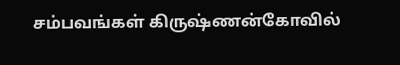சம்பவங்கள் கிருஷ்ணன்கோவில்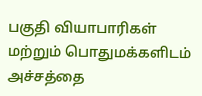பகுதி வியாபாரிகள் மற்றும் பொதுமக்களிடம் அச்சத்தை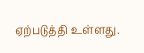ஏற்படுத்தி உள்ளது.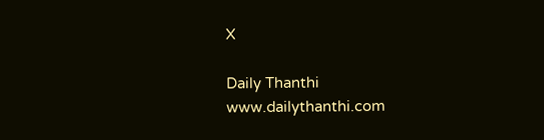X

Daily Thanthi
www.dailythanthi.com